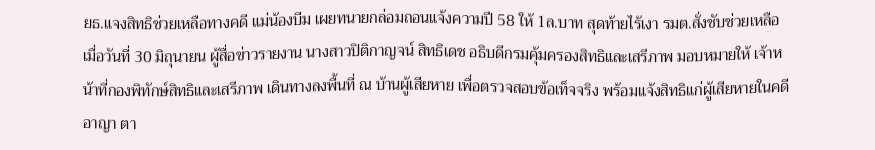ยธ.แจงสิทธิช่วยเหลือทางคดี แม่น้องบีม เผยทนายกล่อมถอนแจ้งความปี 58 ให้ 1ล.บาท สุดท้ายไร้เงา รมต.สั่งชับช่วยเหลือ
เมื่อวันที่ 30 มิถุนายน ผู้สื่อข่าวรายงาน นางสาวปิติกาญจน์ สิทธิเดช อธิบดีกรมคุ้มครองสิทธิและเสรีภาพ มอบหมายให้ เจ้าหน้าที่กองพิทักษ์สิทธิและเสรีภาพ เดินทางลงพื้นที่ ณ บ้านผู้เสียหาย เพื่อตรวจสอบข้อเท็จจริง พร้อมแจ้งสิทธิแก่ผู้เสียหายในคดีอาญา ตา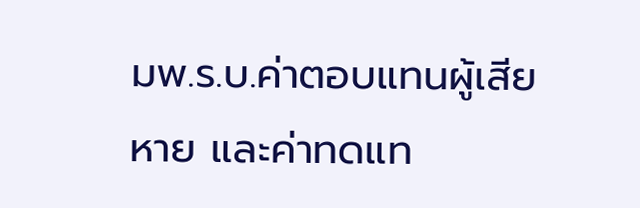มพ.ร.บ.ค่าตอบแทนผู้เสียหาย และค่าทดแท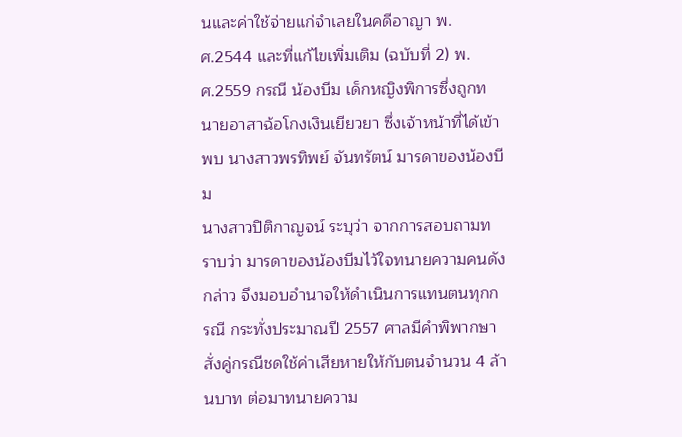นและค่าใช้จ่ายแก่จำเลยในคดีอาญา พ.ศ.2544 และที่แก้ไขเพิ่มเติม (ฉบับที่ 2) พ.ศ.2559 กรณี น้องบีม เด็กหญิงพิการซึ่งถูกทนายอาสาฉ้อโกงเงินเยียวยา ซึ่งเจ้าหน้าที่ได้เข้าพบ นางสาวพรทิพย์ จันทรัตน์ มารดาของน้องบีม
นางสาวปิติกาญจน์ ระบุว่า จากการสอบถามทราบว่า มารดาของน้องบีมไว้ใจทนายความคนดังกล่าว จึงมอบอำนาจให้ดำเนินการแทนตนทุกกรณี กระทั่งประมาณปี 2557 ศาลมีคำพิพากษาสั่งคู่กรณีชดใช้ค่าเสียหายให้กับตนจำนวน 4 ล้านบาท ต่อมาทนายความ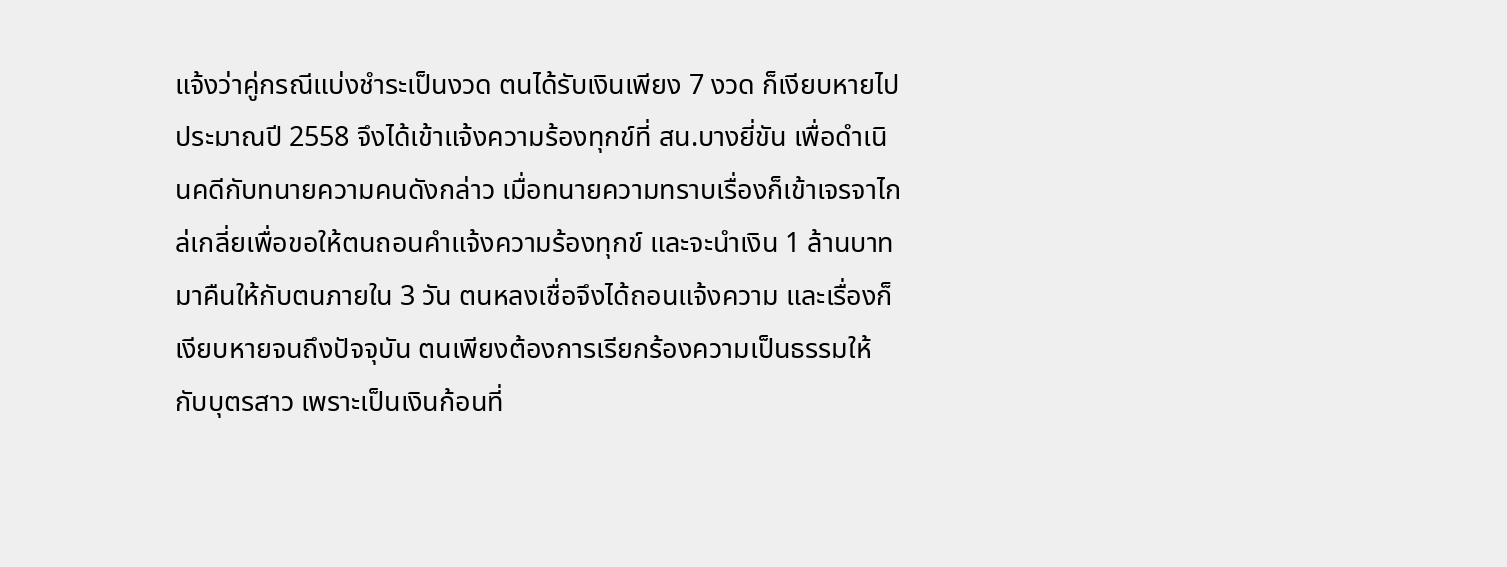แจ้งว่าคู่กรณีแบ่งชำระเป็นงวด ตนได้รับเงินเพียง 7 งวด ก็เงียบหายไป ประมาณปี 2558 จึงได้เข้าแจ้งความร้องทุกข์ที่ สน.บางยี่ขัน เพื่อดำเนินคดีกับทนายความคนดังกล่าว เมื่อทนายความทราบเรื่องก็เข้าเจรจาไกล่เกลี่ยเพื่อขอให้ตนถอนคำแจ้งความร้องทุกข์ และจะนำเงิน 1 ล้านบาท มาคืนให้กับตนภายใน 3 วัน ตนหลงเชื่อจึงได้ถอนแจ้งความ และเรื่องก็เงียบหายจนถึงปัจจุบัน ตนเพียงต้องการเรียกร้องความเป็นธรรมให้กับบุตรสาว เพราะเป็นเงินก้อนที่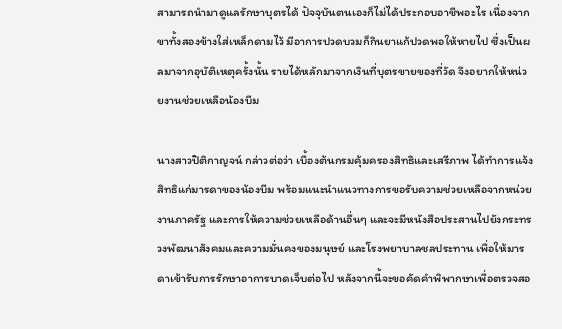สามารถนำมาดูแลรักษาบุตรได้ ปัจจุบันตนเองก็ไม่ได้ประกอบอาชีพอะไร เนื่องจากขาทั้งสองข้างใส่เหล็กดามไว้ มีอาการปวดบวมก็กินยาแก้ปวดพอให้หายไป ซึ่งเป็นผลมาจากอุบัติเหตุครั้งนั้น รายได้หลักมาจากเงินที่บุตรขายของที่วัด จึงอยากให้หน่วยงานช่วยเหลือน้องบีม

นางสาวปิติกาญจน์ กล่าวต่อว่า เบื้องต้นกรมคุ้มครองสิทธิและเสรีภาพ ได้ทำการแจ้งสิทธิแก่มารดาของน้องบีม พร้อมแนะนำแนวทางการขอรับความช่วยเหลือจากหน่วยงานภาครัฐ และการให้ความช่วยเหลือด้านอื่นๆ และจะมีหนังสือประสานไปยังกระทรวงพัฒนาสังคมและความมั่นคงของมนุษย์ และโรงพยาบาลชลประทาน เพื่อให้มารดาเข้ารับการรักษาอาการบาดเจ็บต่อไป หลังจากนี้จะขอคัดคำพิพากษาเพื่อตรวจสอ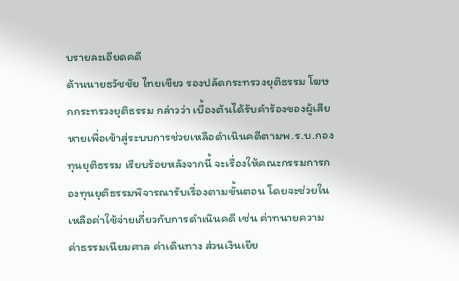บรายละเอียดคดี
ด้านนายธวัชชัย ไทยเขียว รองปลัดกระทรวงยุติธรรม โฆษกกระทรวงยุติธรรม กล่าวว่า เบื้องต้นได้รับคำร้องของผู้เสียหายเพื่อเข้าสู่ระบบการช่วยเหลือดำเนินคดีตามพ.ร.บ.กองทุนยุติธรรม เรียบร้อยหลังจากนี้ จะเรื่องให้คณะกรรมการกองทุนยุติธรรมพิจารณารับเรื่องตามขั้นตอน โดยจะช่วยในเหลือค่าใช้จ่ายเกี่ยวกับการดำเนินคดี เช่น ค่าทนายความ ค่าธรรมเนียมศาล ค่าเดินทาง ส่วนเงินเยีย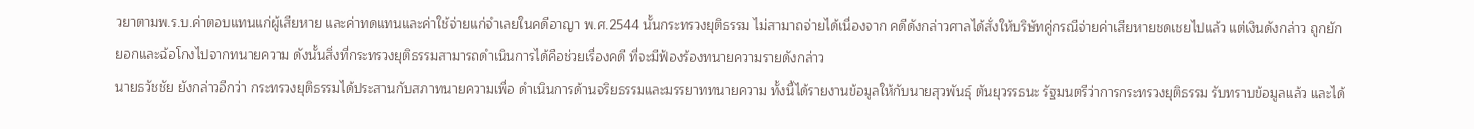วยาตามพ.ร.บ.ค่าตอบแทนแก่ผู้เสียหาย และค่าทดแทนและค่าใช้จ่ายแก่จำเลยในคดีอาญา พ.ศ.2544 นั้นกระทรวงยุติธรรม ไม่สามาถจ่ายได้เนื่องจาก คดีดังกล่าวศาลได้สั่งให้บริษัทคู่กรณีจ่ายค่าเสียหายชดเชยไปแล้ว แต่เงินดังกล่าว ถูกยักยอกและฉ้อโกงไปจากทนายความ ดังนั้นสิ่งที่กระทรวงยุติธรรมสามารถดำเนินการได้คือช่วยเรื่องคดี ที่จะมีฟ้องร้องทนายความรายดังกล่าว
นายธวัชชัย ยังกล่าวอีกว่า กระทรวงยุติธรรมได้ประสานกับสภาทนายความเพื่อ ดำเนินการด้านจริยธรรมและมรรยาททนายความ ทั้งนี้ได้รายงานข้อมูลให้กับนายสุวพันธุ์ ตันยุวรรธนะ รัฐมนตรีว่าการกระทรวงยุติธรรม รับทราบข้อมูลแล้ว และได้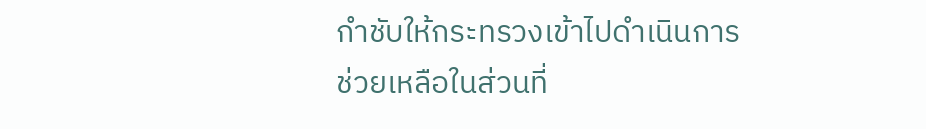กำชับให้กระทรวงเข้าไปดำเนินการช่วยเหลือในส่วนที่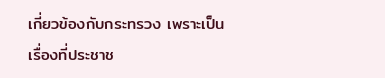เกี่ยวข้องกับกระทรวง เพราะเป็นเรื่องที่ประชาช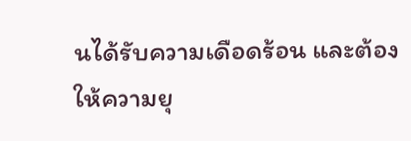นได้รับความเดือดร้อน และต้องให้ความยุ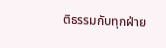ติธรรมกับทุกฝ่าย